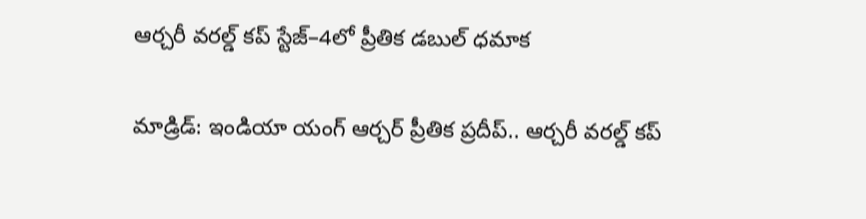ఆర్చరీ వరల్డ్ కప్ స్టేజ్–4లో ప్రీతిక డబుల్ ధమాక

మాడ్రిడ్: ఇండియా యంగ్ ఆర్చర్ ప్రీతిక ప్రదీప్.. ఆర్చరీ వరల్డ్ కప్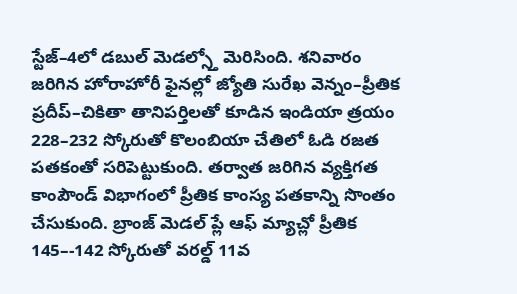స్టేజ్–4లో డబుల్ మెడల్స్తో మెరిసింది. శనివారం జరిగిన హోరాహోరీ ఫైనల్లో జ్యోతి సురేఖ వెన్నం–ప్రీతిక ప్రదీప్–చికితా తానిపర్తిలతో కూడిన ఇండియా త్రయం 228–232 స్కోరుతో కొలంబియా చేతిలో ఓడి రజత పతకంతో సరిపెట్టుకుంది. తర్వాత జరిగిన వ్యక్తిగత కాంపౌండ్ విభాగంలో ప్రీతిక కాంస్య పతకాన్ని సొంతం చేసుకుంది. బ్రాంజ్ మెడల్ ప్లే ఆఫ్ మ్యాచ్లో ప్రీతిక 145–-142 స్కోరుతో వరల్డ్ 11వ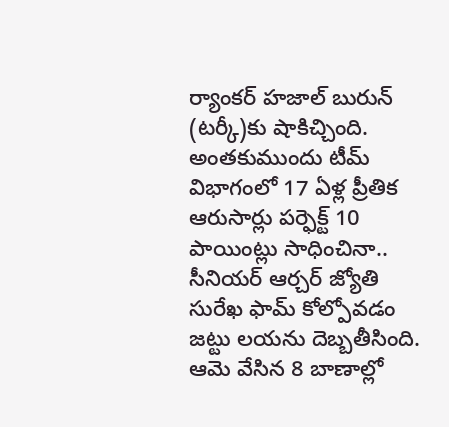ర్యాంకర్ హజాల్ బురున్ (టర్కీ)కు షాకిచ్చింది.
అంతకుముందు టీమ్ విభాగంలో 17 ఏళ్ల ప్రీతిక ఆరుసార్లు పర్ఫెక్ట్ 10 పాయింట్లు సాధించినా.. సీనియర్ ఆర్చర్ జ్యోతి సురేఖ ఫామ్ కోల్పోవడం జట్టు లయను దెబ్బతీసింది. ఆమె వేసిన 8 బాణాల్లో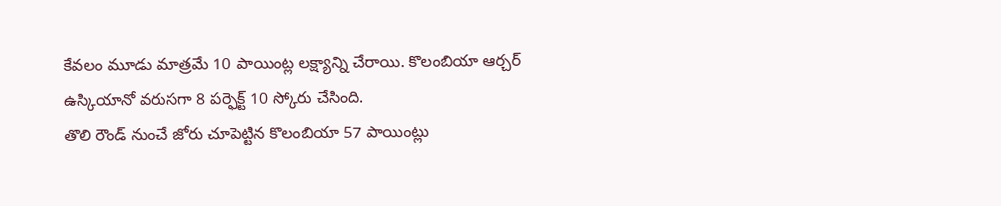కేవలం మూడు మాత్రమే 10 పాయింట్ల లక్ష్యాన్ని చేరాయి. కొలంబియా ఆర్చర్ ఉస్కియానో వరుసగా 8 పర్ఫెక్ట్ 10 స్కోరు చేసింది.
తొలి రౌండ్ నుంచే జోరు చూపెట్టిన కొలంబియా 57 పాయింట్లు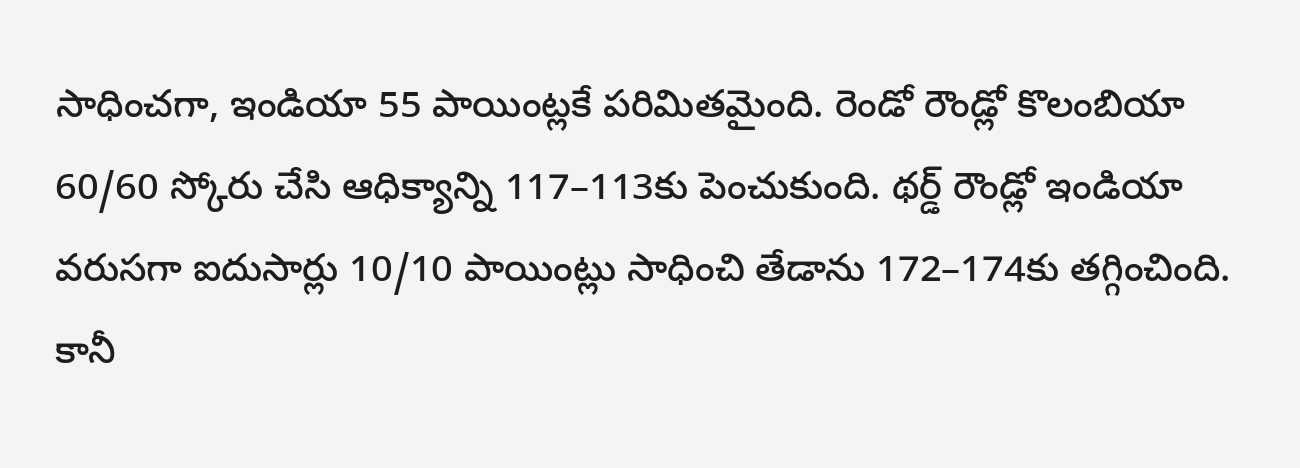సాధించగా, ఇండియా 55 పాయింట్లకే పరిమితమైంది. రెండో రౌండ్లో కొలంబియా 60/60 స్కోరు చేసి ఆధిక్యాన్ని 117–113కు పెంచుకుంది. థర్డ్ రౌండ్లో ఇండియా వరుసగా ఐదుసార్లు 10/10 పాయింట్లు సాధించి తేడాను 172–174కు తగ్గించింది. కానీ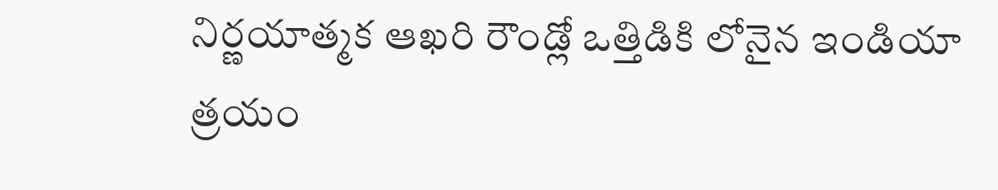నిర్ణయాత్మక ఆఖరి రౌండ్లో ఒత్తిడికి లోనైన ఇండియా త్రయం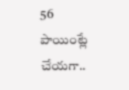56 పాయింట్లే చేయగా..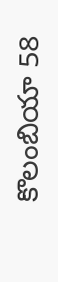కొలంబియా 58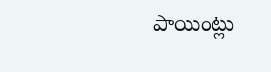పాయింట్లు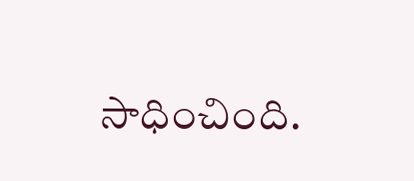సాధించింది.